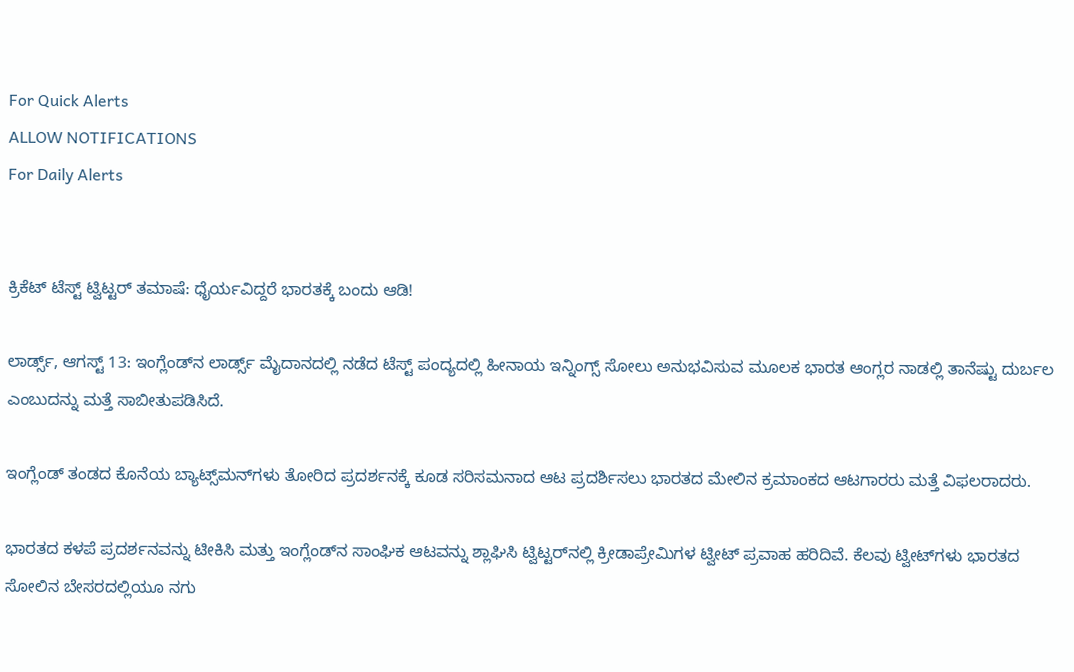For Quick Alerts
ALLOW NOTIFICATIONS
For Daily Alerts


ಕ್ರಿಕೆಟ್ ಟೆಸ್ಟ್ ಟ್ವಿಟ್ಟರ್ ತಮಾಷೆ: ಧೈರ್ಯವಿದ್ದರೆ ಭಾರತಕ್ಕೆ ಬಂದು ಆಡಿ!

ಲಾರ್ಡ್ಸ್, ಆಗಸ್ಟ್ 13: ಇಂಗ್ಲೆಂಡ್‌ನ ಲಾರ್ಡ್ಸ್ ಮೈದಾನದಲ್ಲಿ ನಡೆದ ಟೆಸ್ಟ್ ಪಂದ್ಯದಲ್ಲಿ ಹೀನಾಯ ಇನ್ನಿಂಗ್ಸ್ ಸೋಲು ಅನುಭವಿಸುವ ಮೂಲಕ ಭಾರತ ಆಂಗ್ಲರ ನಾಡಲ್ಲಿ ತಾನೆಷ್ಟು ದುರ್ಬಲ ಎಂಬುದನ್ನು ಮತ್ತೆ ಸಾಬೀತುಪಡಿಸಿದೆ.

ಇಂಗ್ಲೆಂಡ್‌ ತಂಡದ ಕೊನೆಯ ಬ್ಯಾಟ್ಸ್‌ಮನ್‌ಗಳು ತೋರಿದ ಪ್ರದರ್ಶನಕ್ಕೆ ಕೂಡ ಸರಿಸಮನಾದ ಆಟ ಪ್ರದರ್ಶಿಸಲು ಭಾರತದ ಮೇಲಿನ ಕ್ರಮಾಂಕದ ಆಟಗಾರರು ಮತ್ತೆ ವಿಫಲರಾದರು.

ಭಾರತದ ಕಳಪೆ ಪ್ರದರ್ಶನವನ್ನು ಟೀಕಿಸಿ ಮತ್ತು ಇಂಗ್ಲೆಂಡ್‌ನ ಸಾಂಘಿಕ ಆಟವನ್ನು ಶ್ಲಾಘಿಸಿ ಟ್ವಿಟ್ಟರ್‌ನಲ್ಲಿ ಕ್ರೀಡಾಪ್ರೇಮಿಗಳ ಟ್ವೀಟ್ ಪ್ರವಾಹ ಹರಿದಿವೆ. ಕೆಲವು ಟ್ವೀಟ್‌ಗಳು ಭಾರತದ ಸೋಲಿನ ಬೇಸರದಲ್ಲಿಯೂ ನಗು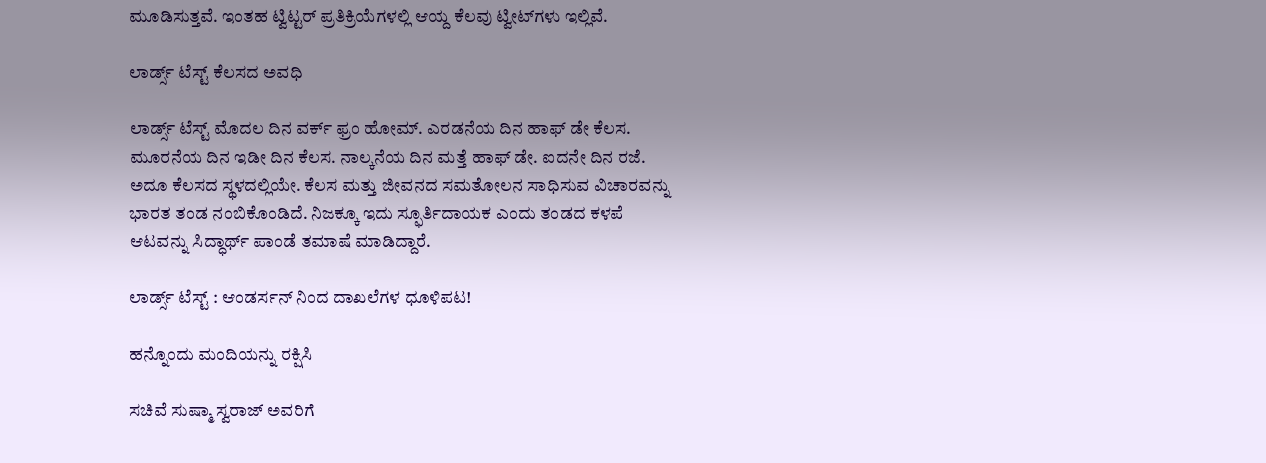ಮೂಡಿಸುತ್ತವೆ. ಇಂತಹ ಟ್ವಿಟ್ಟರ್ ಪ್ರತಿಕ್ರಿಯೆಗಳಲ್ಲಿ ಆಯ್ದ ಕೆಲವು ಟ್ವೀಟ್‌ಗಳು ಇಲ್ಲಿವೆ.

ಲಾರ್ಡ್ಸ್ ಟೆಸ್ಟ್ ಕೆಲಸದ ಅವಧಿ

ಲಾರ್ಡ್ಸ್ ಟೆಸ್ಟ್ ಮೊದಲ ದಿನ ವರ್ಕ್ ಫ್ರಂ ಹೋಮ್. ಎರಡನೆಯ ದಿನ ಹಾಫ್ ಡೇ ಕೆಲಸ. ಮೂರನೆಯ ದಿನ ಇಡೀ ದಿನ ಕೆಲಸ. ನಾಲ್ಕನೆಯ ದಿನ ಮತ್ತೆ ಹಾಫ್ ಡೇ. ಐದನೇ ದಿನ ರಜೆ. ಅದೂ ಕೆಲಸದ ಸ್ಥಳದಲ್ಲಿಯೇ. ಕೆಲಸ ಮತ್ತು ಜೀವನದ ಸಮತೋಲನ ಸಾಧಿಸುವ ವಿಚಾರವನ್ನು ಭಾರತ ತಂಡ ನಂಬಿಕೊಂಡಿದೆ. ನಿಜಕ್ಕೂ ಇದು ಸ್ಫೂರ್ತಿದಾಯಕ ಎಂದು ತಂಡದ ಕಳಪೆ ಆಟವನ್ನು ಸಿದ್ಧಾರ್ಥ್ ಪಾಂಡೆ ತಮಾಷೆ ಮಾಡಿದ್ದಾರೆ.

ಲಾರ್ಡ್ಸ್ ಟೆಸ್ಟ್ : ಆಂಡರ್ಸನ್ ನಿಂದ ದಾಖಲೆಗಳ ಧೂಳಿಪಟ!

ಹನ್ನೊಂದು ಮಂದಿಯನ್ನು ರಕ್ಷಿಸಿ

ಸಚಿವೆ ಸುಷ್ಮಾ ಸ್ವರಾಜ್ ಅವರಿಗೆ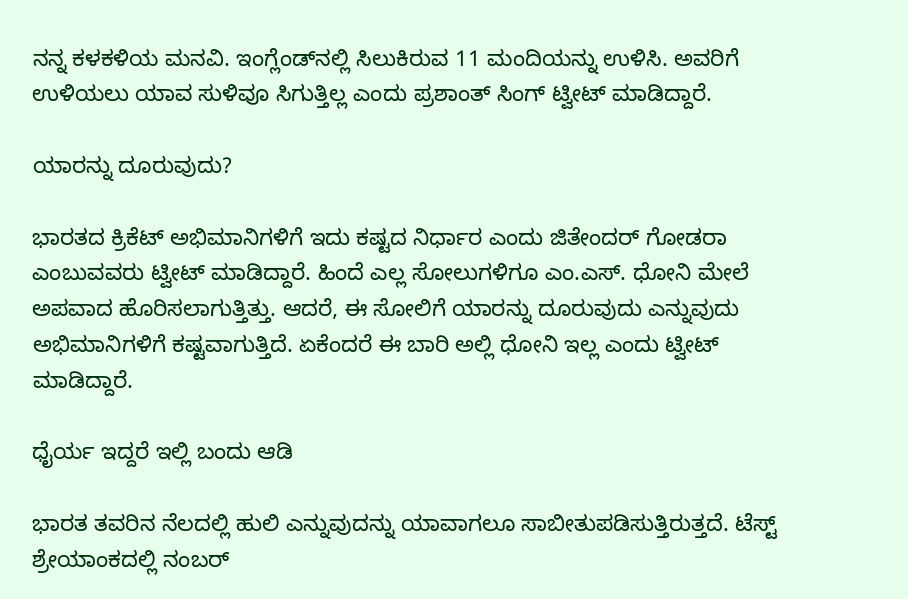ನನ್ನ ಕಳಕಳಿಯ ಮನವಿ. ಇಂಗ್ಲೆಂಡ್‌ನಲ್ಲಿ ಸಿಲುಕಿರುವ 11 ಮಂದಿಯನ್ನು ಉಳಿಸಿ. ಅವರಿಗೆ ಉಳಿಯಲು ಯಾವ ಸುಳಿವೂ ಸಿಗುತ್ತಿಲ್ಲ ಎಂದು ಪ್ರಶಾಂತ್ ಸಿಂಗ್ ಟ್ವೀಟ್ ಮಾಡಿದ್ದಾರೆ.

ಯಾರನ್ನು ದೂರುವುದು?

ಭಾರತದ ಕ್ರಿಕೆಟ್ ಅಭಿಮಾನಿಗಳಿಗೆ ಇದು ಕಷ್ಟದ ನಿರ್ಧಾರ ಎಂದು ಜಿತೇಂದರ್ ಗೋಡರಾ ಎಂಬುವವರು ಟ್ವೀಟ್ ಮಾಡಿದ್ದಾರೆ. ಹಿಂದೆ ಎಲ್ಲ ಸೋಲುಗಳಿಗೂ ಎಂ.ಎಸ್. ಧೋನಿ ಮೇಲೆ ಅಪವಾದ ಹೊರಿಸಲಾಗುತ್ತಿತ್ತು. ಆದರೆ, ಈ ಸೋಲಿಗೆ ಯಾರನ್ನು ದೂರುವುದು ಎನ್ನುವುದು ಅಭಿಮಾನಿಗಳಿಗೆ ಕಷ್ಟವಾಗುತ್ತಿದೆ. ಏಕೆಂದರೆ ಈ ಬಾರಿ ಅಲ್ಲಿ ಧೋನಿ ಇಲ್ಲ ಎಂದು ಟ್ವೀಟ್ ಮಾಡಿದ್ದಾರೆ.

ಧೈರ್ಯ ಇದ್ದರೆ ಇಲ್ಲಿ ಬಂದು ಆಡಿ

ಭಾರತ ತವರಿನ ನೆಲದಲ್ಲಿ ಹುಲಿ ಎನ್ನುವುದನ್ನು ಯಾವಾಗಲೂ ಸಾಬೀತುಪಡಿಸುತ್ತಿರುತ್ತದೆ. ಟೆಸ್ಟ್ ಶ್ರೇಯಾಂಕದಲ್ಲಿ ನಂಬರ್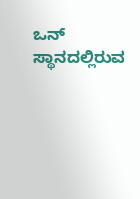ಒನ್ ಸ್ಥಾನದಲ್ಲಿರುವ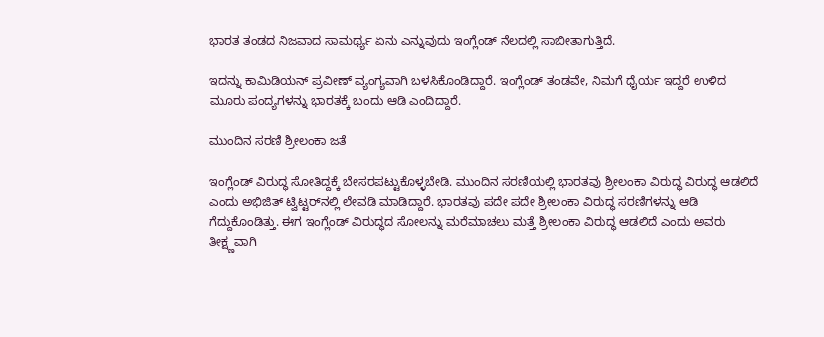ಭಾರತ ತಂಡದ ನಿಜವಾದ ಸಾಮರ್ಥ್ಯ ಏನು ಎನ್ನುವುದು ಇಂಗ್ಲೆಂಡ್ ನೆಲದಲ್ಲಿ ಸಾಬೀತಾಗುತ್ತಿದೆ.

ಇದನ್ನು ಕಾಮಿಡಿಯನ್ ಪ್ರವೀಣ್ ವ್ಯಂಗ್ಯವಾಗಿ ಬಳಸಿಕೊಂಡಿದ್ದಾರೆ. ಇಂಗ್ಲೆಂಡ್ ತಂಡವೇ, ನಿಮಗೆ ಧೈರ್ಯ ಇದ್ದರೆ ಉಳಿದ ಮೂರು ಪಂದ್ಯಗಳನ್ನು ಭಾರತಕ್ಕೆ ಬಂದು ಆಡಿ ಎಂದಿದ್ದಾರೆ.

ಮುಂದಿನ ಸರಣಿ ಶ್ರೀಲಂಕಾ ಜತೆ

ಇಂಗ್ಲೆಂಡ್ ವಿರುದ್ಧ ಸೋತಿದ್ದಕ್ಕೆ ಬೇಸರಪಟ್ಟುಕೊಳ್ಳಬೇಡಿ. ಮುಂದಿನ ಸರಣಿಯಲ್ಲಿ ಭಾರತವು ಶ್ರೀಲಂಕಾ ವಿರುದ್ಧ ವಿರುದ್ಧ ಆಡಲಿದೆ ಎಂದು ಅಭಿಜಿತ್ ಟ್ವಿಟ್ಟರ್‌ನಲ್ಲಿ ಲೇವಡಿ ಮಾಡಿದ್ದಾರೆ. ಭಾರತವು ಪದೇ ಪದೇ ಶ್ರೀಲಂಕಾ ವಿರುದ್ಧ ಸರಣಿಗಳನ್ನು ಆಡಿ ಗೆದ್ದುಕೊಂಡಿತ್ತು. ಈಗ ಇಂಗ್ಲೆಂಡ್ ವಿರುದ್ಧದ ಸೋಲನ್ನು ಮರೆಮಾಚಲು ಮತ್ತೆ ಶ್ರೀಲಂಕಾ ವಿರುದ್ಧ ಆಡಲಿದೆ ಎಂದು ಅವರು ತೀಕ್ಷ್ಣವಾಗಿ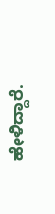ಹೇಳಿದ್ದಾರೆ.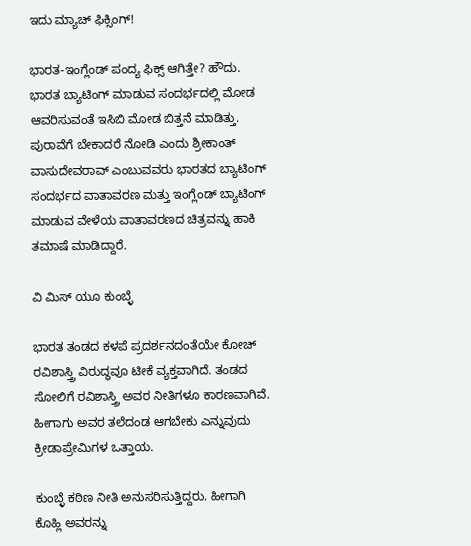ಇದು ಮ್ಯಾಚ್ ಫಿಕ್ಸಿಂಗ್!

ಭಾರತ-ಇಂಗ್ಲೆಂಡ್ ಪಂದ್ಯ ಫಿಕ್ಸ್ ಆಗಿತ್ತೇ? ಹೌದು. ಭಾರತ ಬ್ಯಾಟಿಂಗ್ ಮಾಡುವ ಸಂದರ್ಭದಲ್ಲಿ ಮೋಡ ಆವರಿಸುವಂತೆ ಇಸಿಬಿ ಮೋಡ ಬಿತ್ತನೆ ಮಾಡಿತ್ತು. ಪುರಾವೆಗೆ ಬೇಕಾದರೆ ನೋಡಿ ಎಂದು ಶ್ರೀಕಾಂತ್ ವಾಸುದೇವರಾವ್ ಎಂಬುವವರು ಭಾರತದ ಬ್ಯಾಟಿಂಗ್ ಸಂದರ್ಭದ ವಾತಾವರಣ ಮತ್ತು ಇಂಗ್ಲೆಂಡ್ ಬ್ಯಾಟಿಂಗ್ ಮಾಡುವ ವೇಳೆಯ ವಾತಾವರಣದ ಚಿತ್ರವನ್ನು ಹಾಕಿ ತಮಾಷೆ ಮಾಡಿದ್ದಾರೆ.

ವಿ ಮಿಸ್ ಯೂ ಕುಂಬ್ಳೆ

ಭಾರತ ತಂಡದ ಕಳಪೆ ಪ್ರದರ್ಶನದಂತೆಯೇ ಕೋಚ್ ರವಿಶಾಸ್ತ್ರಿ ವಿರುದ್ಧವೂ ಟೀಕೆ ವ್ಯಕ್ತವಾಗಿದೆ. ತಂಡದ ಸೋಲಿಗೆ ರವಿಶಾಸ್ತ್ರಿ ಅವರ ನೀತಿಗಳೂ ಕಾರಣವಾಗಿವೆ. ಹೀಗಾಗು ಅವರ ತಲೆದಂಡ ಆಗಬೇಕು ಎನ್ನುವುದು ಕ್ರೀಡಾಪ್ರೇಮಿಗಳ ಒತ್ತಾಯ.

ಕುಂಬ್ಳೆ ಕಠಿಣ ನೀತಿ ಅನುಸರಿಸುತ್ತಿದ್ದರು. ಹೀಗಾಗಿ ಕೊಹ್ಲಿ ಅವರನ್ನು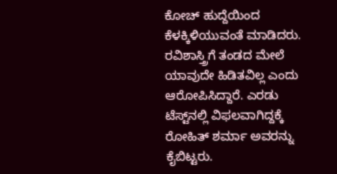ಕೋಚ್ ಹುದ್ದೆಯಿಂದ ಕೆಳಕ್ಕಿಳಿಯುವಂತೆ ಮಾಡಿದರು. ರವಿಶಾಸ್ತ್ರಿಗೆ ತಂಡದ ಮೇಲೆ ಯಾವುದೇ ಹಿಡಿತವಿಲ್ಲ ಎಂದು ಆರೋಪಿಸಿದ್ದಾರೆ. ಎರಡು ಟೆಸ್ಟ್‌ನಲ್ಲಿ ವಿಫಲವಾಗಿದ್ದಕ್ಕೆ ರೋಹಿತ್ ಶರ್ಮಾ ಅವರನ್ನು ಕೈಬಿಟ್ಟರು.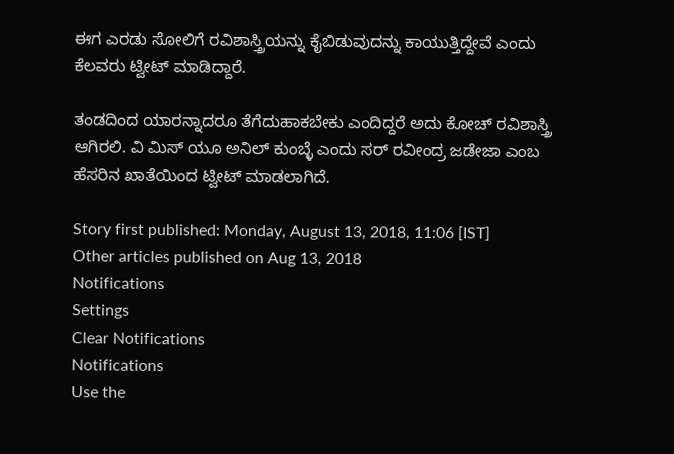ಈಗ ಎರಡು ಸೋಲಿಗೆ ರವಿಶಾಸ್ತ್ರಿಯನ್ನು ಕೈಬಿಡುವುದನ್ನು ಕಾಯುತ್ತಿದ್ದೇವೆ ಎಂದು ಕೆಲವರು ಟ್ವೀಟ್ ಮಾಡಿದ್ದಾರೆ.

ತಂಡದಿಂದ ಯಾರನ್ನಾದರೂ ತೆಗೆದುಹಾಕಬೇಕು ಎಂದಿದ್ದರೆ ಅದು ಕೋಚ್ ರವಿಶಾಸ್ತ್ರಿ ಆಗಿರಲಿ. ವಿ ಮಿಸ್ ಯೂ ಅನಿಲ್ ಕುಂಬ್ಳೆ ಎಂದು ಸರ್ ರವೀಂದ್ರ ಜಡೇಜಾ ಎಂಬ ಹೆಸರಿನ ಖಾತೆಯಿಂದ ಟ್ವೀಟ್ ಮಾಡಲಾಗಿದೆ.

Story first published: Monday, August 13, 2018, 11:06 [IST]
Other articles published on Aug 13, 2018
Notifications
Settings
Clear Notifications
Notifications
Use the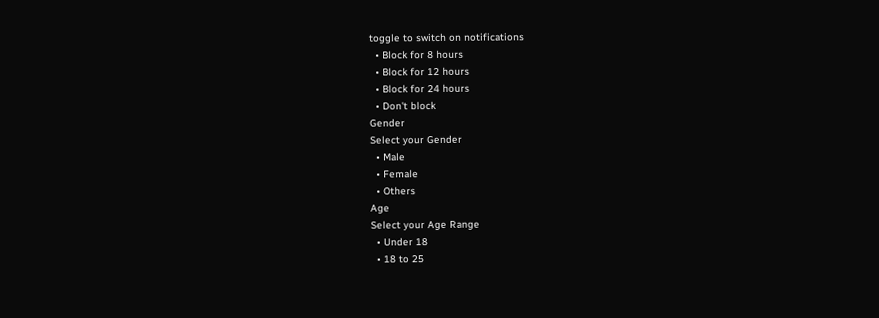toggle to switch on notifications
  • Block for 8 hours
  • Block for 12 hours
  • Block for 24 hours
  • Don't block
Gender
Select your Gender
  • Male
  • Female
  • Others
Age
Select your Age Range
  • Under 18
  • 18 to 25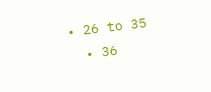• 26 to 35
  • 36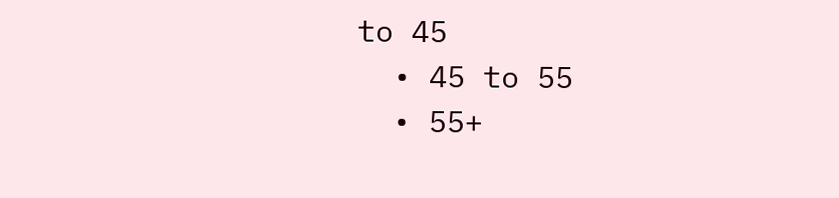to 45
  • 45 to 55
  • 55+